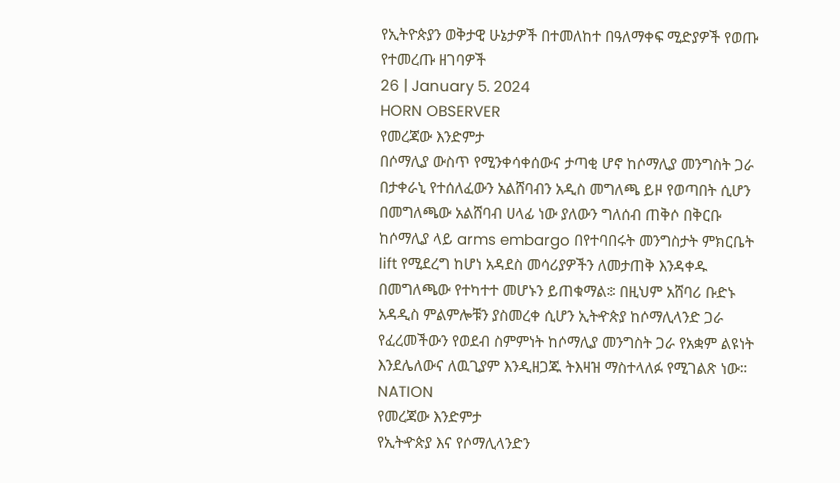የኢትዮጵያን ወቅታዊ ሁኔታዎች በተመለከተ በዓለማቀፍ ሚድያዎች የወጡ የተመረጡ ዘገባዎች
26 | January 5. 2024
HORN OBSERVER
የመረጃው እንድምታ
በሶማሊያ ውስጥ የሚንቀሳቀሰውና ታጣቂ ሆኖ ከሶማሊያ መንግስት ጋራ በታቀራኒ የተሰለፈውን አልሸባብን አዲስ መግለጫ ይዞ የወጣበት ሲሆን በመግለጫው አልሸባብ ሀላፊ ነው ያለውን ግለሰብ ጠቅሶ በቅርቡ ከሶማሊያ ላይ arms embargo በየተባበሩት መንግስታት ምክርቤት lift የሚደረግ ከሆነ አዳደስ መሳሪያዎችን ለመታጠቅ እንዳቀዱ በመግለጫው የተካተተ መሆኑን ይጠቁማል፨ በዚህም አሸባሪ ቡድኑ አዳዲስ ምልምሎቹን ያስመረቀ ሲሆን ኢትዯጵያ ከሶማሊላንድ ጋራ የፈረመችውን የወደብ ስምምነት ከሶማሊያ መንግስት ጋራ የአቋም ልዩነት እንደሌለውና ለዉጊያም እንዲዘጋጁ ትእዛዝ ማስተላለፉ የሚገልጽ ነው።
NATION
የመረጃው እንድምታ
የኢትዯጵያ እና የሶማሊላንድን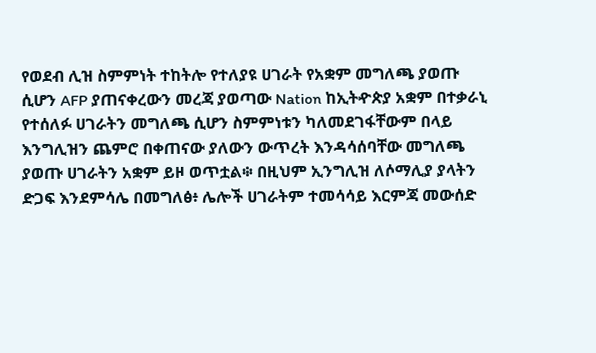የወደብ ሊዝ ስምምነት ተከትሎ የተለያዩ ሀገራት የአቋም መግለጫ ያወጡ ሲሆን AFP ያጠናቀረውን መረጃ ያወጣው Nation ከኢትዯጵያ አቋም በተቃራኒ የተሰለፉ ሀገራትን መግለጫ ሲሆን ስምምነቱን ካለመደገፋቸውም በላይ እንግሊዝን ጨምሮ በቀጠናው ያለውን ውጥረት እንዳሳሰባቸው መግለጫ ያወጡ ሀገራትን አቋም ይዞ ወጥቷል፨ በዚህም ኢንግሊዝ ለሶማሊያ ያላትን ድጋፍ እንደምሳሌ በመግለፅ፥ ሌሎች ሀገራትም ተመሳሳይ እርምጃ መውሰድ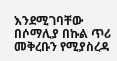እንደሚገባቸው በሶማሊያ በኩል ጥሪ መቅረቡን የሚያስረዳ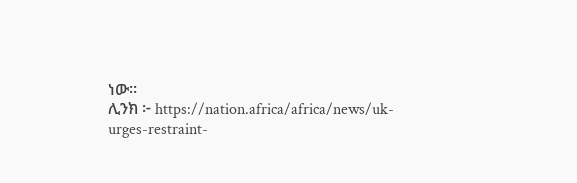ነው።
ሊንክ ፦ https://nation.africa/africa/news/uk-urges-restraint-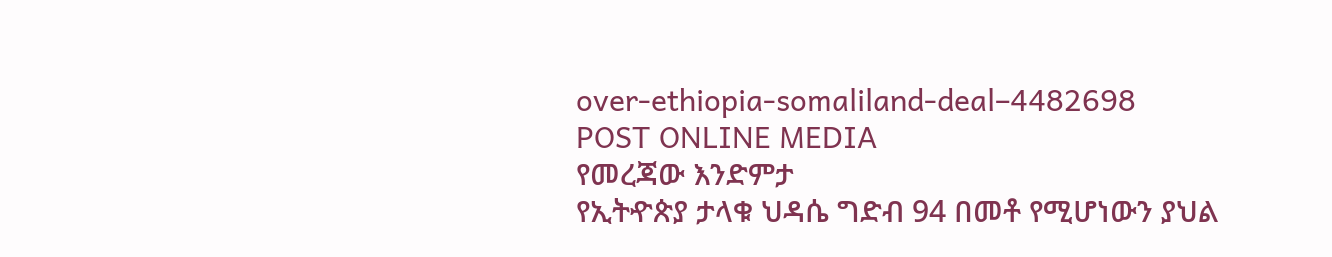over-ethiopia-somaliland-deal–4482698
POST ONLINE MEDIA
የመረጃው እንድምታ
የኢትዯጵያ ታላቁ ህዳሴ ግድብ 94 በመቶ የሚሆነውን ያህል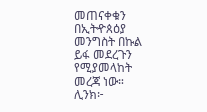መጠናቀቁን በኢትዯጰዕያ መንግስት በኩል ይፋ መደረጉን የሚያመላከት መረጃ ነው።
ሊንክ፦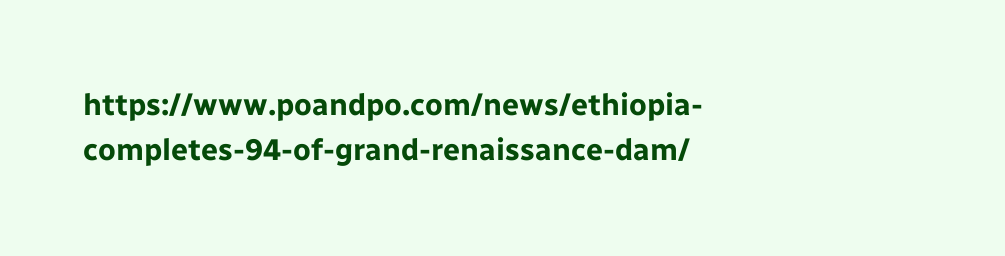https://www.poandpo.com/news/ethiopia-completes-94-of-grand-renaissance-dam/